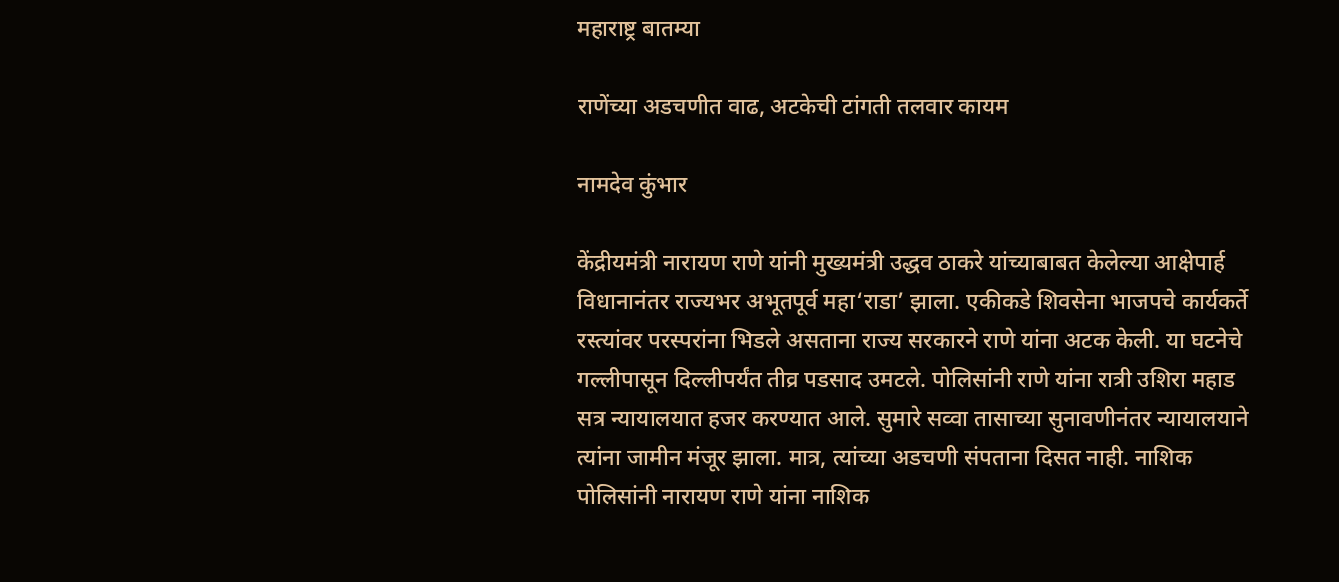महाराष्ट्र बातम्या

राणेंच्या अडचणीत वाढ, अटकेची टांगती तलवार कायम

नामदेव कुंभार

केंद्रीयमंत्री नारायण राणे यांनी मुख्यमंत्री उद्धव ठाकरे यांच्याबाबत केलेल्या आक्षेपार्ह विधानानंतर राज्यभर अभूतपूर्व महा‘राडा’ झाला. एकीकडे शिवसेना भाजपचे कार्यकर्ते रस्त्यांवर परस्परांना भिडले असताना राज्य सरकारने राणे यांना अटक केली. या घटनेचे गल्लीपासून दिल्लीपर्यंत तीव्र पडसाद उमटले. पोलिसांनी राणे यांना रात्री उशिरा महाड सत्र न्यायालयात हजर करण्यात आले. सुमारे सव्वा तासाच्या सुनावणीनंतर न्यायालयाने त्यांना जामीन मंजूर झाला. मात्र, त्यांच्या अडचणी संपताना दिसत नाही. नाशिक पोलिसांनी नारायण राणे यांना नाशिक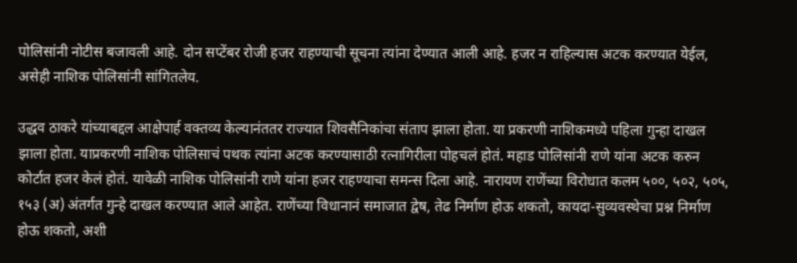पोलिसांनी नोटीस बजावली आहे. दोन सप्टेंबर रोजी हजर राहण्याची सूचना त्यांना देण्यात आली आहे. हजर न राहिल्यास अटक करण्यात येईल, असेही नाशिक पोलिसांनी सांगितलेय.

उद्धव ठाकरे यांच्याबद्दल आक्षेपार्ह वक्तव्य केल्यानंततर राज्यात शिवसैनिकांचा संताप झाला होता. या प्रकरणी नाशिकमध्ये पहिला गुन्हा दाखल झाला होता. याप्रकरणी नाशिक पोलिसाचं पथक त्यांना अटक करण्यासाठी रत्नागिरीला पोहचलं होतं. महाड पोलिसांनी राणे यांना अटक करुन कोर्टात हजर केलं होतं. यावेळी नाशिक पोलिसांनी राणे यांना हजर राहण्याचा समन्स दिला आहे. नारायण राणेंच्या विरोधात कलम ५००, ५०२, ५०५, १५३ (अ) अंतर्गत गुन्हे दाखल करण्यात आले आहेत. राणेंच्या विधानानं समाजात द्वेष, तेढ निर्माण होऊ शकतो, कायदा-सुव्यवस्थेचा प्रश्न निर्माण होऊ शकतो, अशी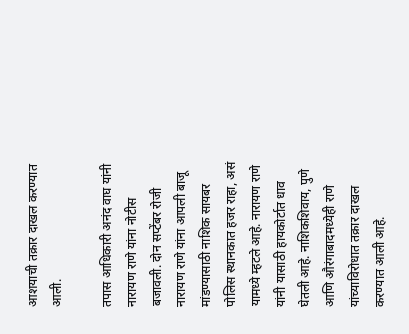आशयाची तक्रार दाखल करण्यात आली.

तपास आधिकारी अनंद वाघ यांनी नारायण राणे यांना नोटीस बजावली. दोन सप्टेंबर रोजी नारायण राणे यांना आपली बाजू मांडण्यासाठी नाशिक सायबर पोलिस स्थानकात हजर राहा, असं यामध्ये म्हटले आहे. नारायण राणे यांनी यासाठी हायकोर्टात धाव घेतली आहे. नाशिकशिवाय, पुणे आणि औरंगाबादमध्येही राणे यांच्याविरोधात तक्रार दाखल करण्यात आली आहे.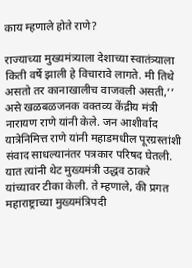काय म्हणाले होते राणे?

राज्याच्या मुख्यमंत्र्याला देशाच्या स्वातंत्र्याला किती वर्षे झाली हे विचारावे लागते. मी तिथे असतो तर कानाखालीच वाजवली असती,’’ असे खळबळजनक वक्तव्य केंद्रीय मंत्री नारायण राणे यांनी केले. जन आशीर्वाद यात्रेनिमित्त राणे यांनी महाडमधील पूरग्रस्तांशी संवाद साधल्यानंतर पत्रकार परिषद घेतली. यात त्यांनी थेट मुख्यमंत्री उद्धव ठाकरे यांच्यावर टीका केली. ते म्हणाले, की प्रगत महाराष्ट्राच्या मुख्यमंत्रिपदी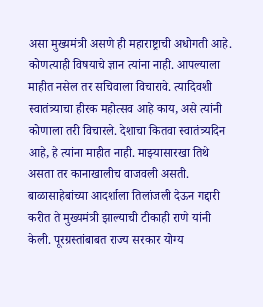असा मुख्यमंत्री असणे ही महाराष्ट्राची अधोगती आहे. कोणत्याही विषयाचे ज्ञान त्यांना नाही. आपल्याला माहीत नसेल तर सचिवाला विचारावे. त्यादिवशी स्वातंत्र्याचा हीरक महोत्सव आहे काय, असे त्यांनी कोणाला तरी विचारले. देशाचा कितवा स्वातंत्र्यदिन आहे, हे त्यांना माहीत नाही. माझ्यासारखा तिथे असता तर कानाखालीच वाजवली असती. बाळासाहेबांच्या आदर्शाला तिलांजली देऊन गद्दारी करीत ते मुख्यमंत्री झाल्याची टीकाही राणे यांनी केली. पूरग्रस्तांबाबत राज्य सरकार योग्य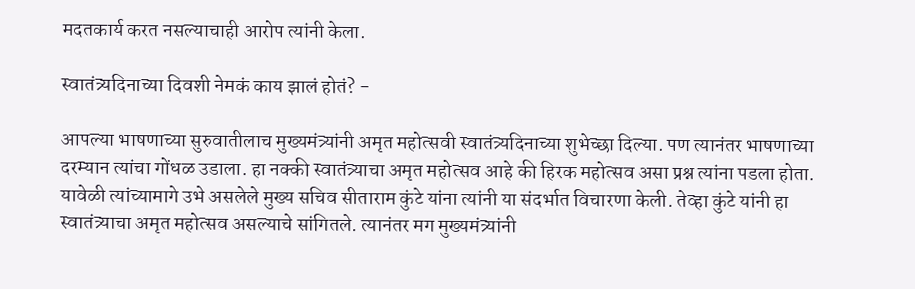मदतकार्य करत नसल्याचाही आरोप त्यांनी केला.

स्वातंत्र्यदिनाच्या दिवशी नेमकं काय झालं होतं? -

आपल्या भाषणाच्या सुरुवातीलाच मुख्यमंत्र्यांनी अमृत महोत्सवी स्वातंत्र्यदिनाच्या शुभेच्छा दिल्या. पण त्यानंतर भाषणाच्या दरम्यान त्यांचा गोंधळ उडाला. हा नक्की स्वातंत्र्याचा अमृत महोत्सव आहे की हिरक महोत्सव असा प्रश्न त्यांना पडला होता. यावेळी त्यांच्यामागे उभे असलेले मुख्य सचिव सीताराम कुंटे यांना त्यांनी या संदर्भात विचारणा केली. तेव्हा कुंटे यांनी हा स्वातंत्र्याचा अमृत महोत्सव असल्याचे सांगितले. त्यानंतर मग मुख्यमंत्र्यांनी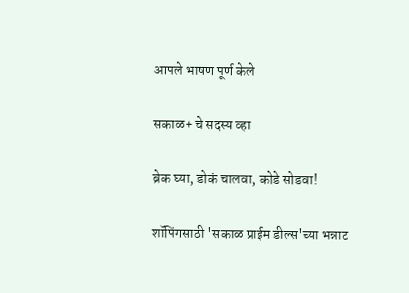आपले भाषण पूर्ण केले

सकाळ+ चे सदस्य व्हा

ब्रेक घ्या, डोकं चालवा, कोडे सोडवा!

शॉपिंगसाठी 'सकाळ प्राईम डील्स'च्या भन्नाट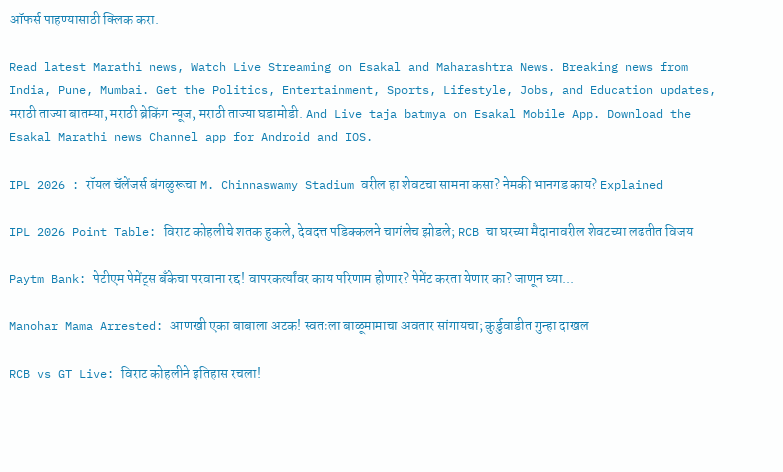ऑफर्स पाहण्यासाठी क्लिक करा.

Read latest Marathi news, Watch Live Streaming on Esakal and Maharashtra News. Breaking news from India, Pune, Mumbai. Get the Politics, Entertainment, Sports, Lifestyle, Jobs, and Education updates, मराठी ताज्या बातम्या, मराठी ब्रेकिंग न्यूज, मराठी ताज्या घडामोडी. And Live taja batmya on Esakal Mobile App. Download the Esakal Marathi news Channel app for Android and IOS.

IPL 2026 : रॉयल चॅलेंजर्स बंगळुरूचा M. Chinnaswamy Stadium वरील हा शेवटचा सामना कसा? नेमकी भानगड काय? Explained

IPL 2026 Point Table: विराट कोहलीचे शतक हुकले, देवदत्त पडिक्कलने चागंलेच झोडले; RCB चा घरच्या मैदानावरील शेवटच्या लढतीत विजय

Paytm Bank: पेटीएम पेमेंट्स बँकेचा परवाना रद्द! वापरकर्त्यांवर काय परिणाम होणार? पेमेंट करता येणार का? जाणून घ्या...

Manohar Mama Arrested: आणखी एका बाबाला अटक! स्वतःला बाळूमामाचा अवतार सांगायचा; कुर्डुवाडीत गुन्हा दाखल

RCB vs GT Live: विराट कोहलीने इतिहास रचला!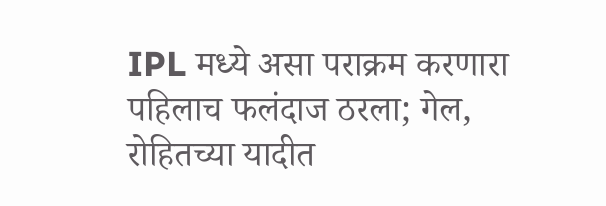IPL मध्ये असा पराक्रम करणारा पहिलाच फलंदाज ठरला; गेल, रोहितच्या यादीत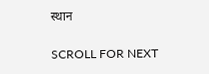स्थान

SCROLL FOR NEXT